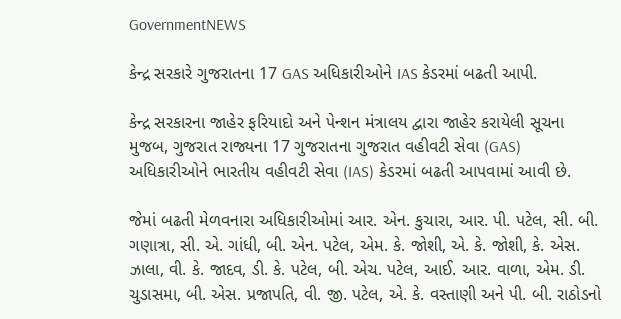GovernmentNEWS

કેન્દ્ર સરકારે ગુજરાતના 17 GAS અધિકારીઓને IAS કેડરમાં બઢતી આપી.

કેન્દ્ર સરકારના જાહેર ફરિયાદો અને પેન્શન મંત્રાલય દ્વારા જાહેર કરાયેલી સૂચના મુજબ, ગુજરાત રાજ્યના 17 ગુજરાતના ગુજરાત વહીવટી સેવા (GAS) અધિકારીઓને ભારતીય વહીવટી સેવા (IAS) કેડરમાં બઢતી આપવામાં આવી છે.

જેમાં બઢતી મેળવનારા અધિકારીઓમાં આર. એન. કુચારા, આર. પી. પટેલ, સી. બી. ગણાત્રા, સી. એ. ગાંધી, બી. એન. પટેલ, એમ. કે. જોશી, એ. કે. જોશી, કે. એસ. ઝાલા, વી. કે. જાદવ, ડી. કે. પટેલ, બી. એચ. પટેલ, આઈ. આર. વાળા, એમ. ડી. ચુડાસમા, બી. એસ. પ્રજાપતિ, વી. જી. પટેલ, એ. કે. વસ્તાણી અને પી. બી. રાઠોડનો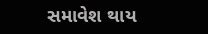સમાવેશ થાય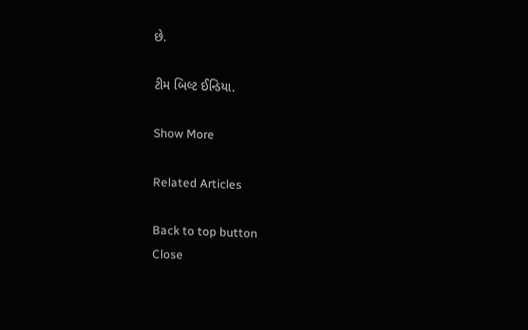છે.

ટીમ બિલ્ટ ઈન્ડિયા.

Show More

Related Articles

Back to top button
Close